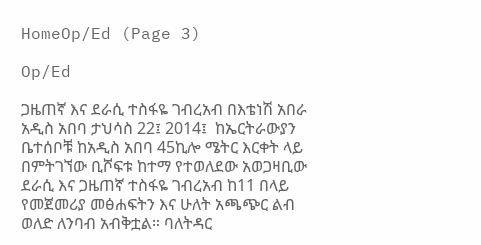HomeOp/Ed (Page 3)

Op/Ed

ጋዜጠኛ እና ደራሲ ተስፋዬ ገብረአብ በእቴነሽ አበራ አዲስ አበባ ታህሳስ 22፤ 2014፤  ከኤርትራውያን ቤተሰቦቹ ከአዲስ አበባ 45ኪሎ ሜትር እርቀት ላይ በምትገኘው ቢሾፍቱ ከተማ የተወለደው አወጋዛቢው ደራሲ እና ጋዜጠኛ ተስፋዬ ገብረአብ ከ11 በላይ የመጀመሪያ መፅሐፍትን እና ሁለት አጫጭር ልብ ወለድ ለንባብ አብቅቷል። ባለትዳር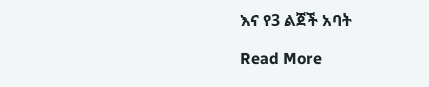እና የ3 ልጀች አባት

Read More